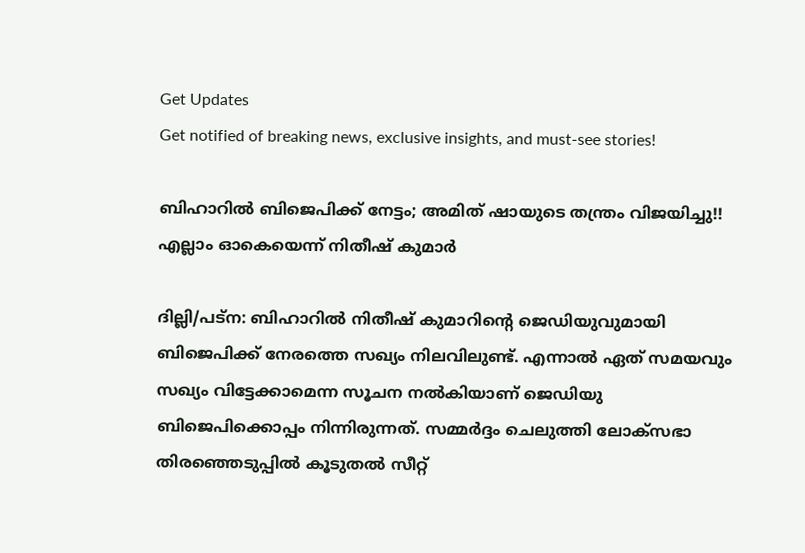Get Updates
Get notified of breaking news, exclusive insights, and must-see stories!

ബിഹാറില്‍ ബിജെപിക്ക് നേട്ടം; അമിത് ഷായുടെ തന്ത്രം വിജയിച്ചു!! എല്ലാം ഓകെയെന്ന് നിതീഷ് കുമാര്‍

ദില്ലി/പട്‌ന: ബിഹാറില്‍ നിതീഷ് കുമാറിന്റെ ജെഡിയുവുമായി ബിജെപിക്ക് നേരത്തെ സഖ്യം നിലവിലുണ്ട്. എന്നാല്‍ ഏത് സമയവും സഖ്യം വിട്ടേക്കാമെന്ന സൂചന നല്‍കിയാണ് ജെഡിയു ബിജെപിക്കൊപ്പം നിന്നിരുന്നത്. സമ്മര്‍ദ്ദം ചെലുത്തി ലോക്‌സഭാ തിരഞ്ഞെടുപ്പില്‍ കൂടുതല്‍ സീറ്റ്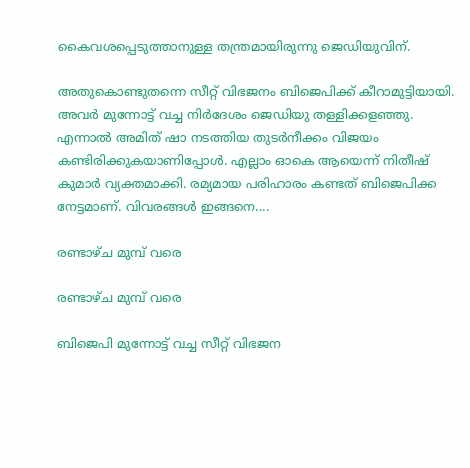കൈവശപ്പെടുത്താനുള്ള തന്ത്രമായിരുന്നു ജെഡിയുവിന്.

അതുകൊണ്ടുതന്നെ സീറ്റ് വിഭജനം ബിജെപിക്ക് കീറാമുട്ടിയായി. അവര്‍ മുന്നോട്ട് വച്ച നിര്‍ദേശം ജെഡിയു തള്ളിക്കളഞ്ഞു. എന്നാല്‍ അമിത് ഷാ നടത്തിയ തുടര്‍നീക്കം വിജയം കണ്ടിരിക്കുകയാണിപ്പോള്‍. എല്ലാം ഓകെ ആയെന്ന് നിതീഷ് കുമാര്‍ വ്യക്തമാക്കി. രമ്യമായ പരിഹാരം കണ്ടത് ബിജെപിക്ക നേട്ടമാണ്. വിവരങ്ങള്‍ ഇങ്ങനെ....

രണ്ടാഴ്ച മുമ്പ് വരെ

രണ്ടാഴ്ച മുമ്പ് വരെ

ബിജെപി മുന്നോട്ട് വച്ച സീറ്റ് വിഭജന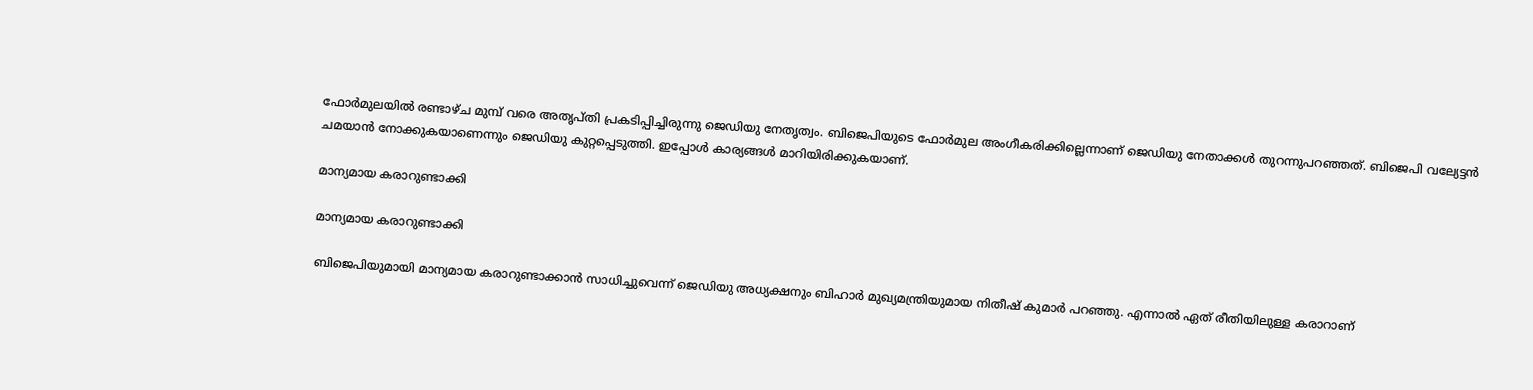ഫോര്‍മുലയില്‍ രണ്ടാഴ്ച മുമ്പ് വരെ അതൃപ്തി പ്രകടിപ്പിച്ചിരുന്നു ജെഡിയു നേതൃത്വം. ബിജെപിയുടെ ഫോര്‍മുല അംഗീകരിക്കില്ലെന്നാണ് ജെഡിയു നേതാക്കള്‍ തുറന്നുപറഞ്ഞത്. ബിജെപി വല്യേട്ടന്‍ ചമയാന്‍ നോക്കുകയാണെന്നും ജെഡിയു കുറ്റപ്പെടുത്തി. ഇപ്പോള്‍ കാര്യങ്ങള്‍ മാറിയിരിക്കുകയാണ്.

മാന്യമായ കരാറുണ്ടാക്കി

മാന്യമായ കരാറുണ്ടാക്കി

ബിജെപിയുമായി മാന്യമായ കരാറുണ്ടാക്കാന്‍ സാധിച്ചുവെന്ന് ജെഡിയു അധ്യക്ഷനും ബിഹാര്‍ മുഖ്യമന്ത്രിയുമായ നിതീഷ് കുമാര്‍ പറഞ്ഞു. എന്നാല്‍ ഏത് രീതിയിലുള്ള കരാറാണ്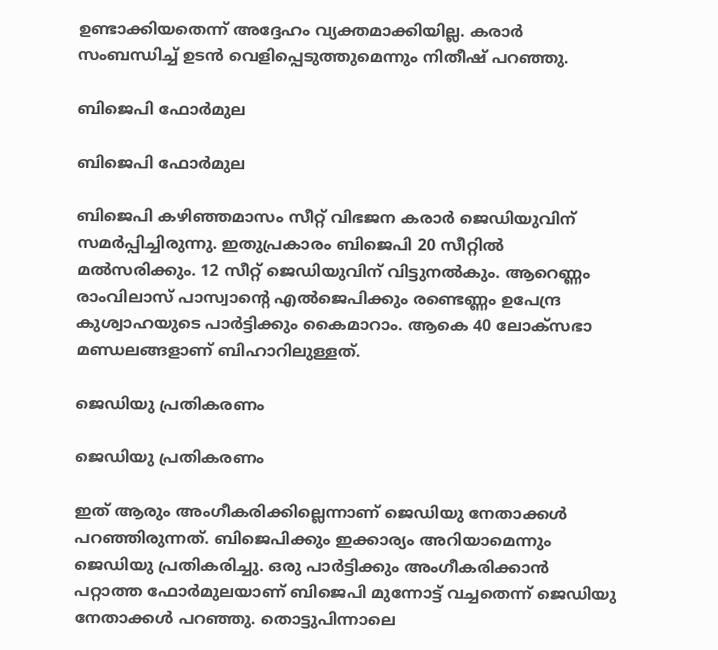ഉണ്ടാക്കിയതെന്ന് അദ്ദേഹം വ്യക്തമാക്കിയില്ല. കരാര്‍ സംബന്ധിച്ച് ഉടന്‍ വെളിപ്പെടുത്തുമെന്നും നിതീഷ് പറഞ്ഞു.

ബിജെപി ഫോര്‍മുല

ബിജെപി ഫോര്‍മുല

ബിജെപി കഴിഞ്ഞമാസം സീറ്റ് വിഭജന കരാര്‍ ജെഡിയുവിന് സമര്‍പ്പിച്ചിരുന്നു. ഇതുപ്രകാരം ബിജെപി 20 സീറ്റില്‍ മല്‍സരിക്കും. 12 സീറ്റ് ജെഡിയുവിന് വിട്ടുനല്‍കും. ആറെണ്ണം രാംവിലാസ് പാസ്വാന്റെ എല്‍ജെപിക്കും രണ്ടെണ്ണം ഉപേന്ദ്ര കുശ്വാഹയുടെ പാര്‍ട്ടിക്കും കൈമാറാം. ആകെ 40 ലോക്‌സഭാ മണ്ഡലങ്ങളാണ് ബിഹാറിലുള്ളത്.

ജെഡിയു പ്രതികരണം

ജെഡിയു പ്രതികരണം

ഇത് ആരും അംഗീകരിക്കില്ലെന്നാണ് ജെഡിയു നേതാക്കള്‍ പറഞ്ഞിരുന്നത്. ബിജെപിക്കും ഇക്കാര്യം അറിയാമെന്നും ജെഡിയു പ്രതികരിച്ചു. ഒരു പാര്‍ട്ടിക്കും അംഗീകരിക്കാന്‍ പറ്റാത്ത ഫോര്‍മുലയാണ് ബിജെപി മുന്നോട്ട് വച്ചതെന്ന് ജെഡിയു നേതാക്കള്‍ പറഞ്ഞു. തൊട്ടുപിന്നാലെ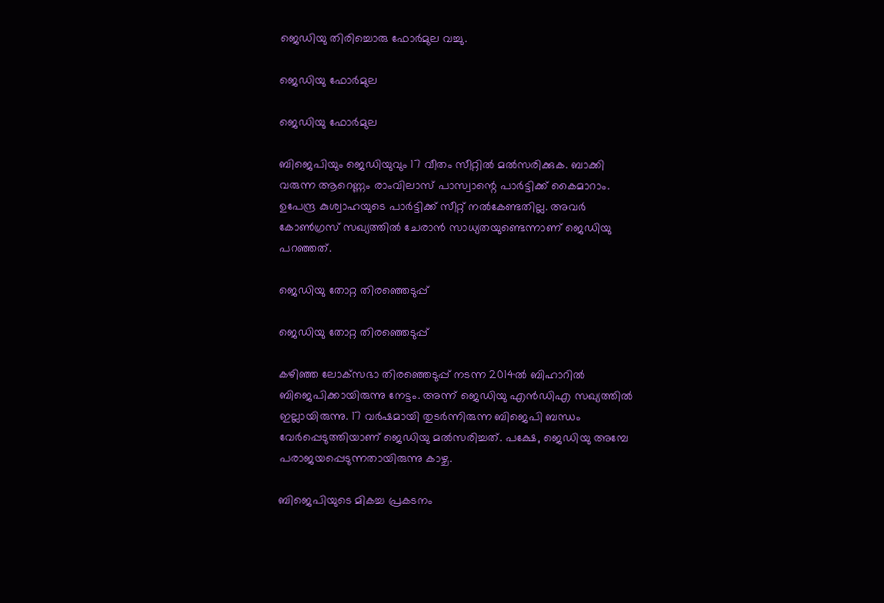ജെഡിയു തിരിച്ചൊരു ഫോര്‍മുല വച്ചു.

ജെഡിയു ഫോര്‍മുല

ജെഡിയു ഫോര്‍മുല

ബിജെപിയും ജെഡിയുവും 17 വീതം സീറ്റില്‍ മല്‍സരിക്കുക. ബാക്കി വരുന്ന ആറെണ്ണം രാംവിലാസ് പാസ്വാന്റെ പാര്‍ട്ടിക്ക് കൈമാറാം. ഉപേന്ദ്ര കുശ്വാഹയുടെ പാര്‍ട്ടിക്ക് സീറ്റ് നല്‍കേണ്ടതില്ല. അവര്‍ കോണ്‍ഗ്രസ് സഖ്യത്തില്‍ ചേരാന്‍ സാധ്യതയുണ്ടെന്നാണ് ജെഡിയു പറഞ്ഞത്.

ജെഡിയു തോറ്റ തിരഞ്ഞെടുപ്പ്

ജെഡിയു തോറ്റ തിരഞ്ഞെടുപ്പ്

കഴിഞ്ഞ ലോക്‌സഭാ തിരഞ്ഞെടുപ്പ് നടന്ന 2014ല്‍ ബിഹാറില്‍ ബിജെപിക്കായിരുന്നു നേട്ടം. അന്ന് ജെഡിയു എന്‍ഡിഎ സഖ്യത്തില്‍ ഇല്ലായിരുന്നു. 17 വര്‍ഷമായി തുടര്‍ന്നിരുന്ന ബിജെപി ബന്ധം വേര്‍പ്പെടുത്തിയാണ് ജെഡിയു മല്‍സരിച്ചത്. പക്ഷേ, ജെഡിയു അമ്പേ പരാജയപ്പെടുന്നതായിരുന്നു കാഴ്ച.

ബിജെപിയുടെ മികച്ച പ്രകടനം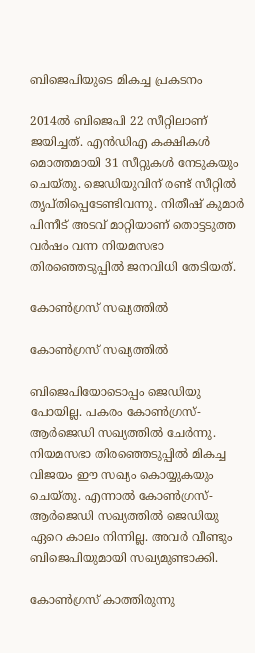ബിജെപിയുടെ മികച്ച പ്രകടനം

2014ല്‍ ബിജെപി 22 സീറ്റിലാണ് ജയിച്ചത്. എന്‍ഡിഎ കക്ഷികള്‍ മൊത്തമായി 31 സീറ്റുകള്‍ നേടുകയും ചെയ്തു. ജെഡിയുവിന് രണ്ട് സീറ്റില്‍ തൃപ്തിപ്പെടേണ്ടിവന്നു. നിതീഷ് കുമാര്‍ പിന്നീട് അടവ് മാറ്റിയാണ് തൊട്ടടുത്ത വര്‍ഷം വന്ന നിയമസഭാ തിരഞ്ഞെടുപ്പില്‍ ജനവിധി തേടിയത്.

കോണ്‍ഗ്രസ് സഖ്യത്തില്‍

കോണ്‍ഗ്രസ് സഖ്യത്തില്‍

ബിജെപിയോടൊപ്പം ജെഡിയു പോയില്ല. പകരം കോണ്‍ഗ്രസ്-ആര്‍ജെഡി സഖ്യത്തില്‍ ചേര്‍ന്നു. നിയമസഭാ തിരഞ്ഞെടുപ്പില്‍ മികച്ച വിജയം ഈ സഖ്യം കൊയ്യുകയും ചെയ്തു. എന്നാല്‍ കോണ്‍ഗ്രസ്-ആര്‍ജെഡി സഖ്യത്തില്‍ ജെഡിയു ഏറെ കാലം നിന്നില്ല. അവര്‍ വീണ്ടും ബിജെപിയുമായി സഖ്യമുണ്ടാക്കി.

കോണ്‍ഗ്രസ് കാത്തിരുന്നു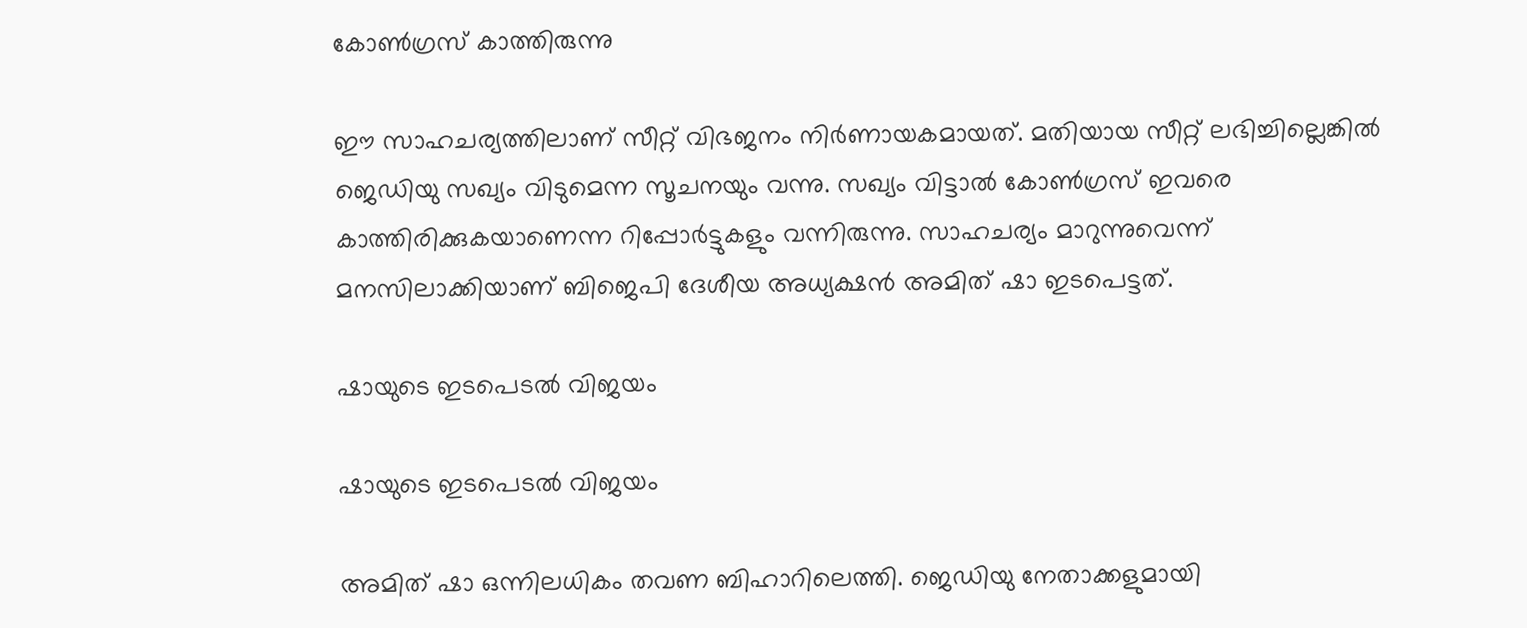കോണ്‍ഗ്രസ് കാത്തിരുന്നു

ഈ സാഹചര്യത്തിലാണ് സീറ്റ് വിഭജനം നിര്‍ണായകമായത്. മതിയായ സീറ്റ് ലഭിച്ചില്ലെങ്കില്‍ ജെഡിയു സഖ്യം വിടുമെന്ന സൂചനയും വന്നു. സഖ്യം വിട്ടാല്‍ കോണ്‍ഗ്രസ് ഇവരെ കാത്തിരിക്കുകയാണെന്ന റിപ്പോര്‍ട്ടുകളും വന്നിരുന്നു. സാഹചര്യം മാറുന്നുവെന്ന് മനസിലാക്കിയാണ് ബിജെപി ദേശീയ അധ്യക്ഷന്‍ അമിത് ഷാ ഇടപെട്ടത്.

ഷായുടെ ഇടപെടല്‍ വിജയം

ഷായുടെ ഇടപെടല്‍ വിജയം

അമിത് ഷാ ഒന്നിലധികം തവണ ബിഹാറിലെത്തി. ജെഡിയു നേതാക്കളുമായി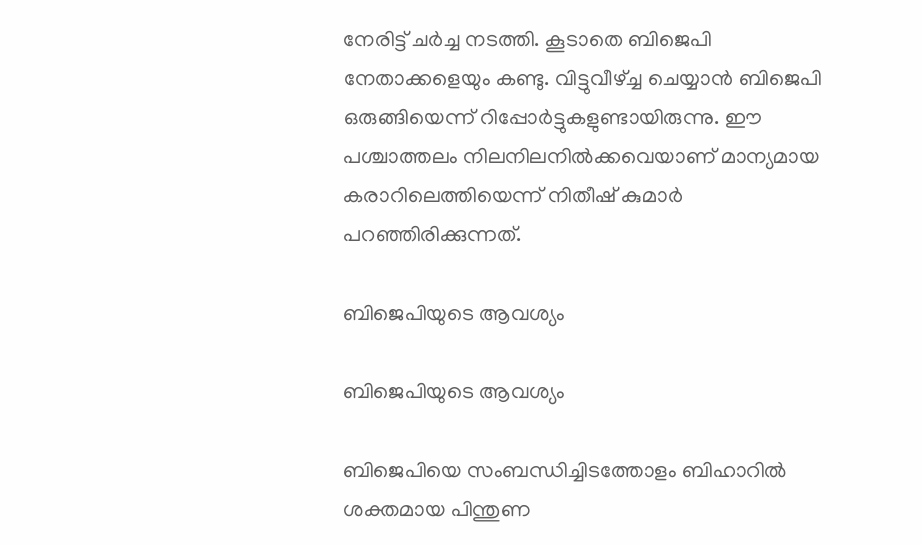നേരിട്ട് ചര്‍ച്ച നടത്തി. കൂടാതെ ബിജെപി നേതാക്കളെയും കണ്ടു. വിട്ടുവീഴ്ച്ച ചെയ്യാന്‍ ബിജെപി ഒരുങ്ങിയെന്ന് റിപ്പോര്‍ട്ടുകളുണ്ടായിരുന്നു. ഈ പശ്ചാത്തലം നിലനിലനില്‍ക്കവെയാണ് മാന്യമായ കരാറിലെത്തിയെന്ന് നിതീഷ് കുമാര്‍ പറഞ്ഞിരിക്കുന്നത്.

ബിജെപിയുടെ ആവശ്യം

ബിജെപിയുടെ ആവശ്യം

ബിജെപിയെ സംബന്ധിച്ചിടത്തോളം ബിഹാറില്‍ ശക്തമായ പിന്തുണ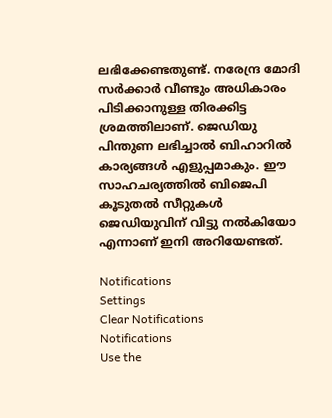ലഭിക്കേണ്ടതുണ്ട്. നരേന്ദ്ര മോദി സര്‍ക്കാര്‍ വീണ്ടും അധികാരം പിടിക്കാനുള്ള തിരക്കിട്ട ശ്രമത്തിലാണ്. ജെഡിയു പിന്തുണ ലഭിച്ചാല്‍ ബിഹാറില്‍ കാര്യങ്ങള്‍ എളുപ്പമാകും. ഈ സാഹചര്യത്തില്‍ ബിജെപി കൂടുതല്‍ സീറ്റുകള്‍ ജെഡിയുവിന് വിട്ടു നല്‍കിയോ എന്നാണ് ഇനി അറിയേണ്ടത്.

Notifications
Settings
Clear Notifications
Notifications
Use the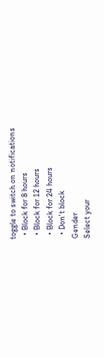toggle to switch on notifications
  • Block for 8 hours
  • Block for 12 hours
  • Block for 24 hours
  • Don't block
Gender
Select your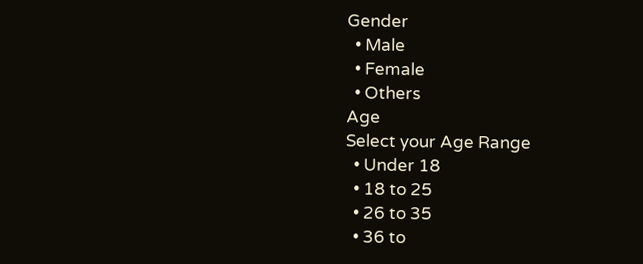Gender
  • Male
  • Female
  • Others
Age
Select your Age Range
  • Under 18
  • 18 to 25
  • 26 to 35
  • 36 to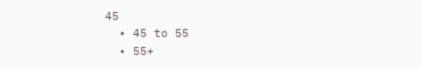45
  • 45 to 55
  • 55+